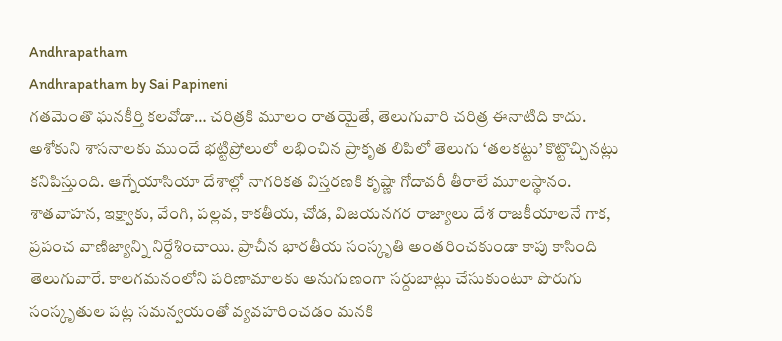Andhrapatham
Andhrapatham by Sai Papineni
గతమెంతొ ఘనకీర్తి కలవోడా… చరిత్రకి మూలం రాతయైతే, తెలుగువారి చరిత్ర ఈనాటిది కాదు. అశోకుని శాసనాలకు ముందే భట్టిప్రోలులో లభించిన ప్రాకృత లిపిలో తెలుగు ‘తలకట్టు’ కొట్టొచ్చినట్లు కనిపిస్తుంది. ఆగ్నేయాసియా దేశాల్లో నాగరికత విస్తరణకి కృష్ణా గోదావరీ తీరాలే మూలస్థానం. శాతవాహన, ఇక్ష్వాకు, వేంగి, పల్లవ, కాకతీయ, చోడ, విజయనగర రాజ్యాలు దేశ రాజకీయాలనే గాక, ప్రపంచ వాణిజ్యాన్ని నిర్దేశించాయి. ప్రాచీన భారతీయ సంస్కృతి అంతరించకుండా కాపు కాసింది తెలుగువారే. కాలగమనంలోని పరిణామాలకు అనుగుణంగా సర్దుబాట్లు చేసుకుంటూ పొరుగు సంస్కృతుల పట్ల సమన్వయంతో వ్యవహరించడం మనకి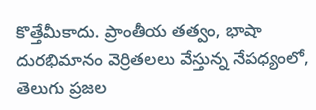కొత్తేమీకాదు. ప్రాంతీయ తత్వం, భాషా దురభిమానం వెర్రితలలు వేస్తున్న నేపధ్యంలో, తెలుగు ప్రజల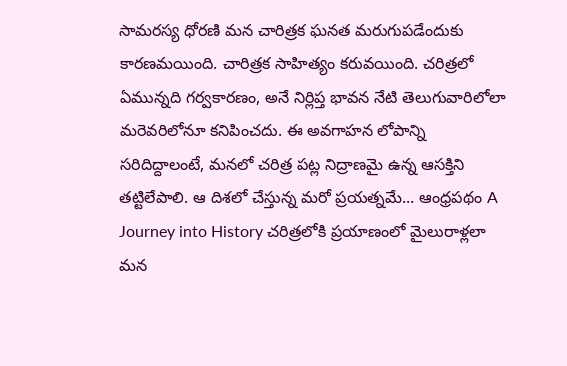సామరస్య ధోరణి మన చారిత్రక ఘనత మరుగుపడేందుకు కారణమయింది. చారిత్రక సాహిత్యం కరువయింది. చరిత్రలో ఏమున్నది గర్వకారణం, అనే నిర్లిప్త భావన నేటి తెలుగువారిలోలా మరెవరిలోనూ కనిపించదు. ఈ అవగాహన లోపాన్ని సరిదిద్దాలంటే, మనలో చరిత్ర పట్ల నిద్రాణమై ఉన్న ఆసక్తిని తట్టిలేపాలి. ఆ దిశలో చేస్తున్న మరో ప్రయత్నమే... ఆంధ్రపథం A Journey into History చరిత్రలోకి ప్రయాణంలో మైలురాళ్లలా మన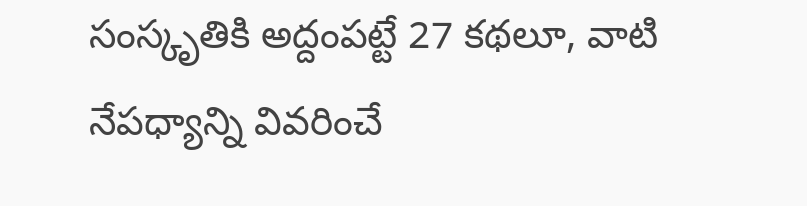సంస్కృతికి అద్దంపట్టే 27 కథలూ, వాటి నేపధ్యాన్ని వివరించే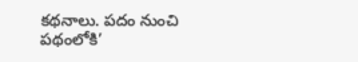కథనాలు. పదం నుంచి పథంలోకి’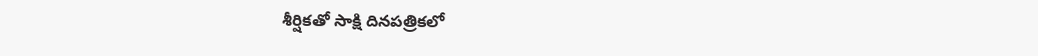శీర్షికతో సాక్షి దినపత్రికలో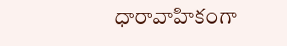ధారావాహికంగా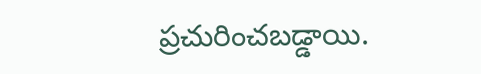ప్రచురించబడ్డాయి.